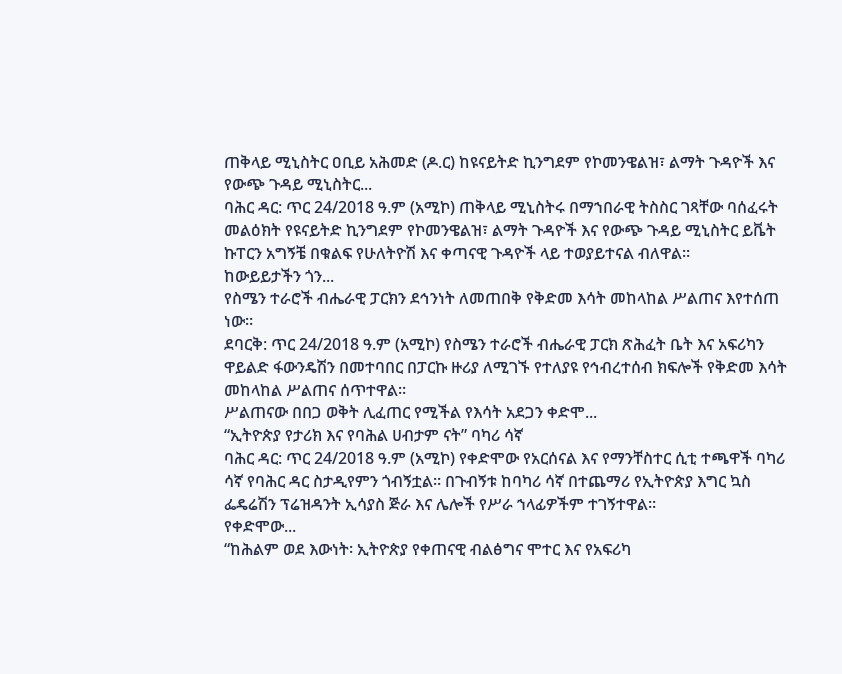ጠቅላይ ሚኒስትር ዐቢይ አሕመድ (ዶ.ር) ከዩናይትድ ኪንግደም የኮመንዌልዝ፣ ልማት ጉዳዮች እና የውጭ ጉዳይ ሚኒስትር...
ባሕር ዳር: ጥር 24/2018 ዓ.ም (አሚኮ) ጠቅላይ ሚኒስትሩ በማኀበራዊ ትስስር ገጻቸው ባሰፈሩት መልዕክት የዩናይትድ ኪንግደም የኮመንዌልዝ፣ ልማት ጉዳዮች እና የውጭ ጉዳይ ሚኒስትር ይቬት ኩፐርን አግኝቼ በቁልፍ የሁለትዮሽ እና ቀጣናዊ ጉዳዮች ላይ ተወያይተናል ብለዋል።
ከውይይታችን ጎን...
የስሜን ተራሮች ብሔራዊ ፓርክን ደኅንነት ለመጠበቅ የቅድመ እሳት መከላከል ሥልጠና እየተሰጠ ነው።
ደባርቅ: ጥር 24/2018 ዓ.ም (አሚኮ) የስሜን ተራሮች ብሔራዊ ፓርክ ጽሕፈት ቤት እና አፍሪካን ዋይልድ ፋውንዴሽን በመተባበር በፓርኩ ዙሪያ ለሚገኙ የተለያዩ የኅብረተሰብ ክፍሎች የቅድመ እሳት መከላከል ሥልጠና ሰጥተዋል።
ሥልጠናው በበጋ ወቅት ሊፈጠር የሚችል የእሳት አደጋን ቀድሞ...
“ኢትዮጵያ የታሪክ እና የባሕል ሀብታም ናት” ባካሪ ሳኛ
ባሕር ዳር: ጥር 24/2018 ዓ.ም (አሚኮ) የቀድሞው የአርሰናል እና የማንቸስተር ሲቲ ተጫዋች ባካሪ ሳኛ የባሕር ዳር ስታዲየምን ጎብኝቷል። በጉብኝቱ ከባካሪ ሳኛ በተጨማሪ የኢትዮጵያ እግር ኳስ ፌዴሬሽን ፕሬዝዳንት ኢሳያስ ጅራ እና ሌሎች የሥራ ኀላፊዎችም ተገኝተዋል።
የቀድሞው...
“ከሕልም ወደ እውነት፡ ኢትዮጵያ የቀጠናዊ ብልፅግና ሞተር እና የአፍሪካ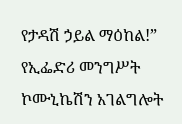የታዳሽ ኃይል ማዕከል!”
የኢፌድሪ መንግሥት ኮሙኒኬሽን አገልግሎት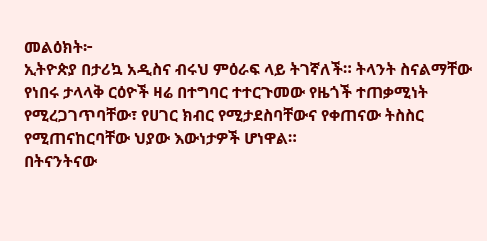መልዕክት፦
ኢትዮጵያ በታሪኳ አዲስና ብሩህ ምዕራፍ ላይ ትገኛለች። ትላንት ስናልማቸው የነበሩ ታላላቅ ርዕዮች ዛሬ በተግባር ተተርጉመው የዜጎች ተጠቃሚነት የሚረጋገጥባቸው፣ የሀገር ክብር የሚታደስባቸውና የቀጠናው ትስስር የሚጠናከርባቸው ህያው እውነታዎች ሆነዋል።
በትናንትናው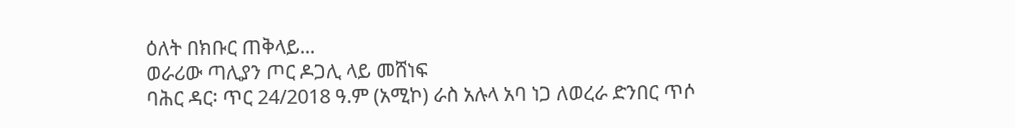ዕለት በክቡር ጠቅላይ...
ወራሪው ጣሊያን ጦር ዶጋሊ ላይ መሸነፍ
ባሕር ዳር፡ ጥር 24/2018 ዓ.ም (አሚኮ) ራስ አሉላ አባ ነጋ ለወረራ ድንበር ጥሶ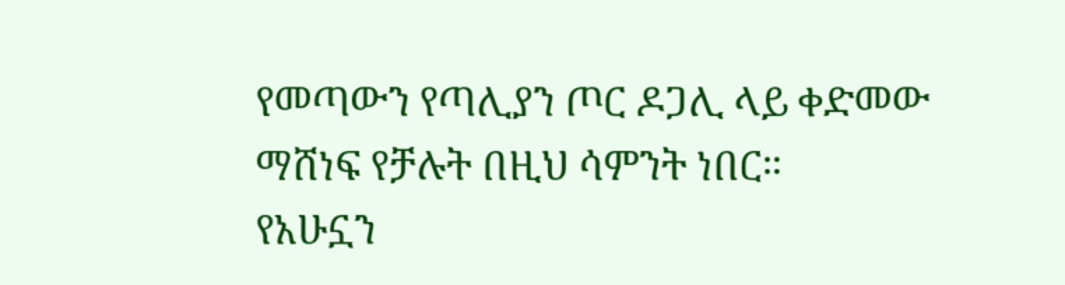የመጣውን የጣሊያን ጦር ዶጋሊ ላይ ቀድመው ማሸነፍ የቻሉት በዚህ ሳምንት ነበር።
የአሁኗን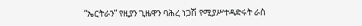“ኤርትራን” የዚያን ጊዜዋን ባሕረ ነጋሽ የሚያሥተዳድሩት ራስ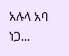አሉላ አባ ነጋ...